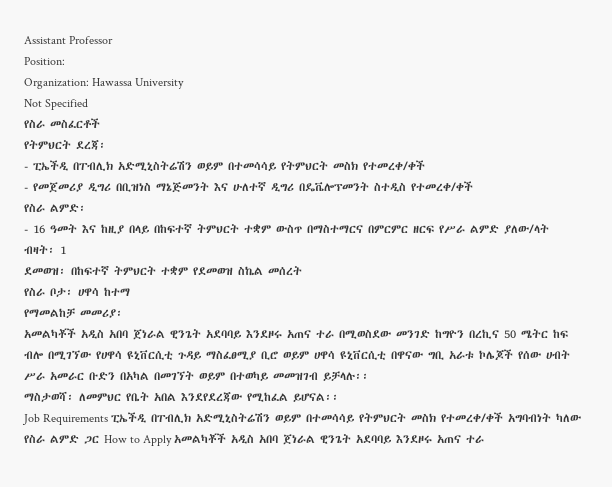Assistant Professor
Position:
Organization: Hawassa University
Not Specified
የስራ መስፈርቶች
የትምህርት ደረጃ፡
- ፒኤችዲ በፐብሊክ አድሚኒስትሬሽን ወይም በተመሳሳይ የትምህርት መስክ የተመረቀ/ቀች
- የመጀመሪያ ዲግሪ በቢዝነስ ማኔጅመንት እና ሁለተኛ ዲግሪ በዴቬሎፕመንት ስተዲስ የተመረቀ/ቀች
የስራ ልምድ፡
- 16 ዓመት እና ከዚያ በላይ በከፍተኛ ትምህርት ተቋም ውስጥ በማስተማርና በምርምር ዘርፍ የሥራ ልምድ ያለው/ላት
ብዛት፡ 1
ደመወዝ፡ በከፍተኛ ትምህርት ተቋም የደመወዝ ስኬል መሰረት
የስራ ቦታ፡ ሀዋሳ ከተማ
የማመልከቻ መመሪያ፡
አመልካቾች አዲስ አበባ ጀነራል ዊንጌት አደባባይ እንደዞሩ አጠና ተራ በሚወስደው መንገድ ከግዮን በረኪና 50 ሜትር ከፍ ብሎ በሚገኘው የሀዋሳ ዩኒቨርሲቲ ጉዳይ ማስፈፀሚያ ቢሮ ወይም ሀዋሳ ዩኒቨርሲቲ በዋናው ግቢ አራቱ ኮሌጆች የሰው ሀብት ሥራ አመራር ቡድን በአካል በመገኘት ወይም በተወካይ መመዝገብ ይቻላሉ፡፡
ማስታወሻ፡ ለመምህር የቤት አበል እንደየደረጃው የሚከፈል ይሆናል፡፡
Job Requirements ፒኤችዲ በፐብሊክ አድሚኒስትሬሽን ወይም በተመሳሳይ የትምህርት መስክ የተመረቀ/ቀች አግባብነት ካለው የስራ ልምድ ጋር How to Apply አመልካቾች አዲስ አበባ ጀነራል ዊንጌት አደባባይ እንደዞሩ አጠና ተራ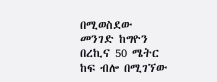በሚወስደው መንገድ ከግዮን በረኪና 50 ሜትር ከፍ ብሎ በሚገኘው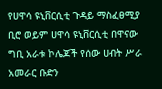የሀዋሳ ዩኒቨርሲቲ ጉዳይ ማስፈፀሚያ ቢሮ ወይም ሀዋሳ ዩኒቨርሲቲ በዋናው ግቢ አራቱ ኮሌጆች የሰው ሀብት ሥራ አመራር ቡድን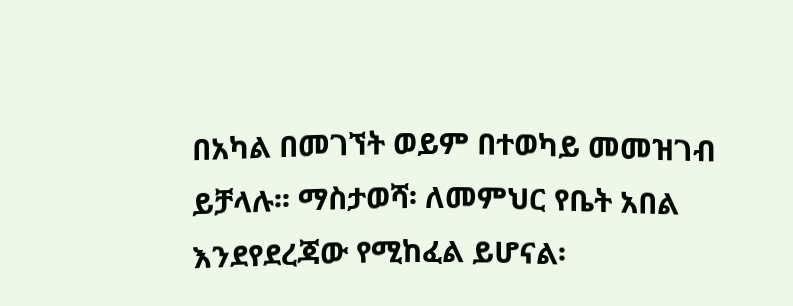በአካል በመገኘት ወይም በተወካይ መመዝገብ ይቻላሉ፡፡ ማስታወሻ፡ ለመምህር የቤት አበል እንደየደረጃው የሚከፈል ይሆናል፡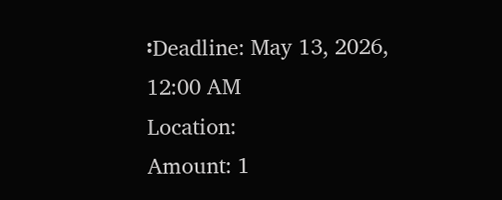፡Deadline: May 13, 2026, 12:00 AM
Location:
Amount: 1